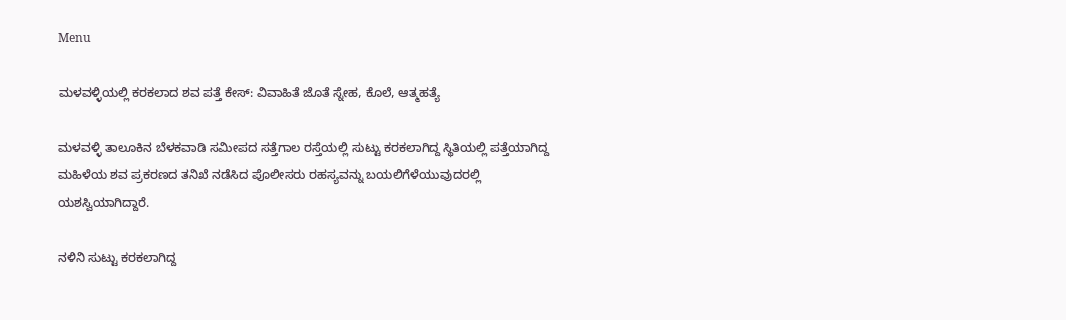Menu

ಮಳವಳ್ಳಿಯಲ್ಲಿ ಕರಕಲಾದ ಶವ ಪತ್ತೆ ಕೇಸ್‌: ವಿವಾಹಿತೆ ಜೊತೆ ಸ್ನೇಹ, ಕೊಲೆ, ಆತ್ಮಹತ್ಯೆ

ಮಳವಳ್ಳಿ ತಾಲೂಕಿನ ಬೆಳಕವಾಡಿ ಸಮೀಪದ ಸತ್ತೆಗಾಲ ರಸ್ತೆಯಲ್ಲಿ ಸುಟ್ಟು ಕರಕಲಾಗಿದ್ದ ಸ್ಥಿತಿಯಲ್ಲಿ ಪತ್ತೆಯಾಗಿದ್ದ ಮಹಿಳೆಯ ಶವ ಪ್ರಕರಣದ ತನಿಖೆ ನಡೆಸಿದ ಪೊಲೀಸರು ರಹಸ್ಯವನ್ನು ಬಯಲಿಗೆಳೆಯುವುದರಲ್ಲಿ ಯಶಸ್ವಿಯಾಗಿದ್ದಾರೆ.

ನಳಿನಿ ಸುಟ್ಟು ಕರಕಲಾಗಿದ್ದ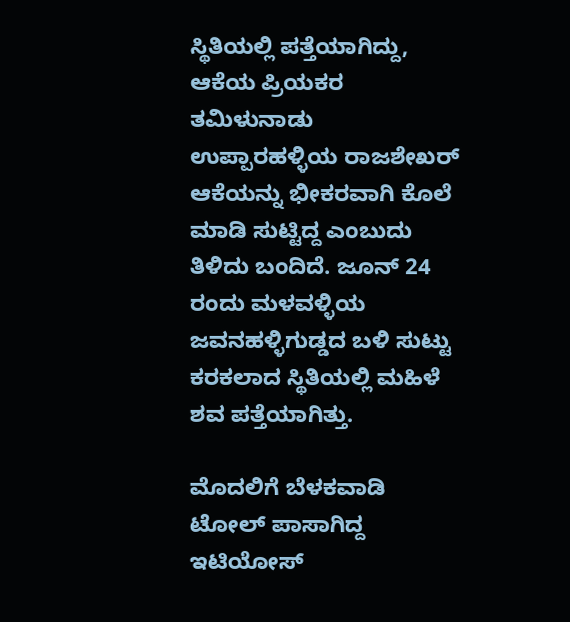ಸ್ಥಿತಿಯಲ್ಲಿ ಪತ್ತೆಯಾಗಿದ್ದು, ಆಕೆಯ ಪ್ರಿಯಕರ ತಮಿಳುನಾಡು‌ ಉಪ್ಪಾರಹಳ್ಳಿಯ ರಾಜಶೇಖರ್ ಆಕೆಯನ್ನು ಭೀಕರವಾಗಿ ಕೊಲೆ ಮಾಡಿ ಸುಟ್ಟಿದ್ದ ಎಂಬುದು ತಿಳಿದು ಬಂದಿದೆ. ಜೂನ್ 24 ರಂದು ಮಳವಳ್ಳಿಯ ಜವನಹಳ್ಳಿಗುಡ್ಡದ ಬಳಿ ಸುಟ್ಟು ಕರಕಲಾದ ಸ್ಥಿತಿಯಲ್ಲಿ ಮಹಿಳೆ ಶವ ಪತ್ತೆಯಾಗಿತ್ತು.

ಮೊದಲಿಗೆ ಬೆಳಕವಾಡಿ ಟೋಲ್‌ ಪಾಸಾಗಿದ್ದ ಇಟಿಯೋಸ್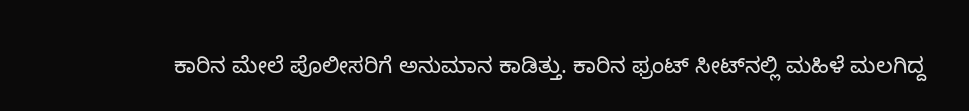ಕಾರಿನ ಮೇಲೆ ಪೊಲೀಸರಿಗೆ ಅನುಮಾನ ಕಾಡಿತ್ತು. ಕಾರಿನ ಫ್ರಂಟ್ ಸೀಟ್‌ನಲ್ಲಿ ಮಹಿಳೆ ಮಲಗಿದ್ದ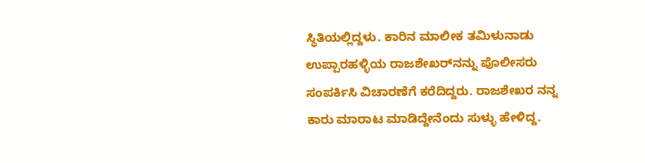ಸ್ಥಿತಿಯಲ್ಲಿದ್ದಳು. ಕಾರಿನ ಮಾಲೀಕ ತಮಿಳುನಾಡು‌ ಉಪ್ಪಾರಹಳ್ಳಿಯ ರಾಜಶೇಖರ್‌ನನ್ನು ಪೊಲೀಸರು ಸಂಪರ್ಕಿಸಿ ವಿಚಾರಣೆಗೆ ಕರೆದಿದ್ದರು. ರಾಜಶೇಖರ ನನ್ನ ಕಾರು ಮಾರಾಟ‌ ಮಾಡಿದ್ದೇನೆಂದು ಸುಳ್ಳು ಹೇಳಿದ್ದ.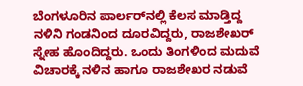ಬೆಂಗಳೂರಿನ ಪಾರ್ಲರ್‌ನಲ್ಲಿ ಕೆಲಸ ಮಾಡ್ತಿದ್ದ ನಳಿನಿ ಗಂಡನಿಂದ ದೂರವಿದ್ದರು, ರಾಜಶೇಖರ್ ಸ್ನೇಹ ಹೊಂದಿದ್ದರು. ಒಂದು ತಿಂಗಳಿಂದ ಮದುವೆ ವಿಚಾರಕ್ಕೆ ನಳಿನ ಹಾಗೂ ರಾಜಶೇಖರ ನಡುವೆ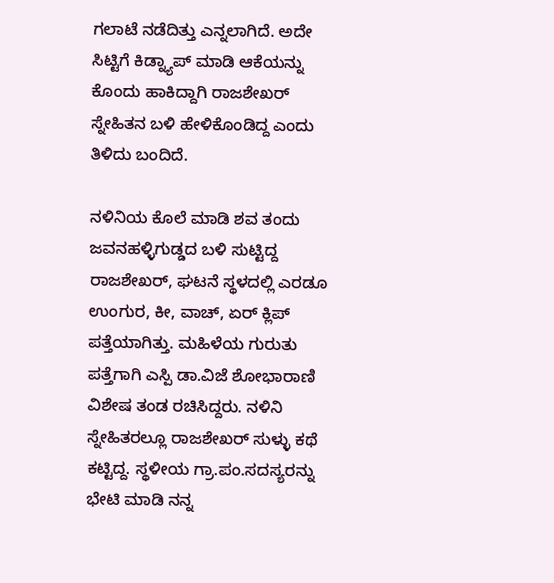ಗಲಾಟೆ ನಡೆದಿತ್ತು ಎನ್ನಲಾಗಿದೆ. ಅದೇ ಸಿಟ್ಟಿಗೆ ಕಿಡ್ನ್ಯಾಪ್ ಮಾಡಿ ಆಕೆಯನ್ನು ಕೊಂದು ಹಾಕಿದ್ದಾಗಿ ರಾಜಶೇಖರ್ ಸ್ನೇಹಿತನ ಬಳಿ ಹೇಳಿಕೊಂಡಿದ್ದ ಎಂದು ತಿಳಿದು ಬಂದಿದೆ.

ನಳಿನಿಯ ಕೊಲೆ ಮಾಡಿ ಶವ ತಂದು ಜವನಹಳ್ಳಿಗುಡ್ಡದ ಬಳಿ ಸುಟ್ಟಿದ್ದ ರಾಜಶೇಖರ್, ಘಟನೆ ಸ್ಥಳದಲ್ಲಿ ಎರಡೂ ಉಂಗುರ, ಕೀ, ವಾಚ್, ಏರ್ ಕ್ಲಿಪ್ ಪತ್ತೆಯಾಗಿತ್ತು. ಮಹಿಳೆಯ ಗುರುತು ಪತ್ತೆಗಾಗಿ ಎಸ್ಪಿ ಡಾ.ವಿಜೆ‌ ಶೋಭಾರಾಣಿ ವಿಶೇಷ ತಂಡ ರಚಿಸಿದ್ದರು. ನಳಿನಿ ಸ್ನೇಹಿತರಲ್ಲೂ ರಾಜಶೇಖರ್‌ ಸುಳ್ಳು ಕಥೆ ಕಟ್ಟಿದ್ದ. ಸ್ಥಳೀಯ ಗ್ರಾ.ಪಂ.ಸದಸ್ಯರನ್ನು ಭೇಟಿ ಮಾಡಿ ನನ್ನ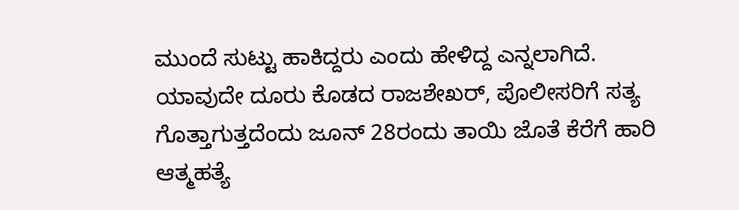ಮುಂದೆ ಸುಟ್ಟು ಹಾಕಿದ್ದರು ಎಂದು ಹೇಳಿದ್ದ ಎನ್ನಲಾಗಿದೆ.  ಯಾವುದೇ ದೂರು ಕೊಡದ ರಾಜಶೇಖರ್, ಪೊಲೀಸರಿಗೆ ಸತ್ಯ ಗೊತ್ತಾಗುತ್ತದೆಂದು ಜೂನ್ 28ರಂದು ತಾಯಿ ಜೊತೆ ಕೆರೆಗೆ ಹಾರಿ ಆತ್ಮಹತ್ಯೆ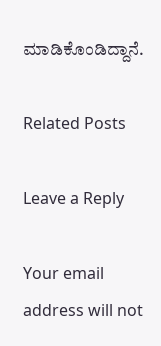ಮಾಡಿಕೊಂಡಿದ್ದಾನೆ.

Related Posts

Leave a Reply

Your email address will not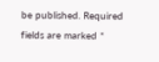be published. Required fields are marked *